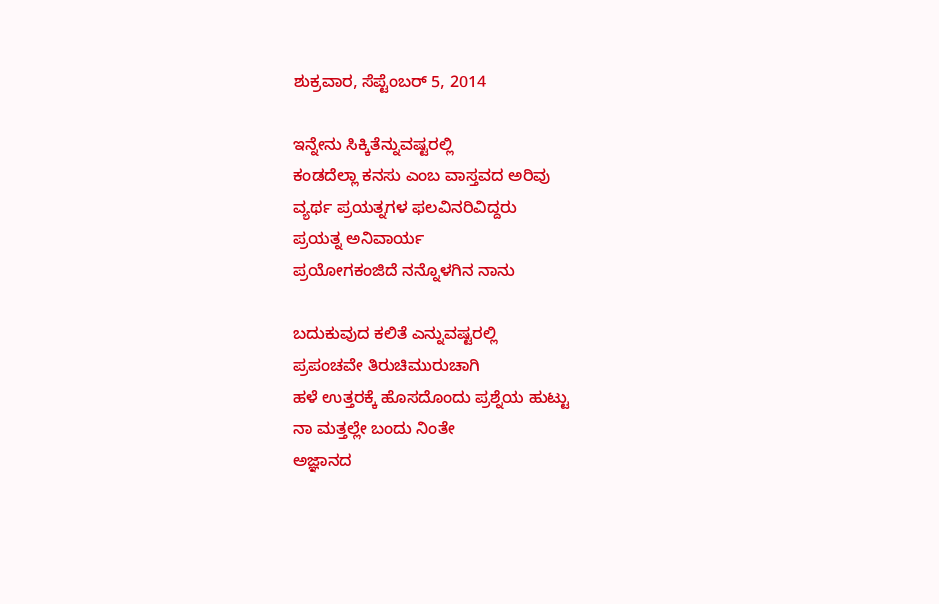ಶುಕ್ರವಾರ, ಸೆಪ್ಟೆಂಬರ್ 5, 2014

ಇನ್ನೇನು ಸಿಕ್ಕಿತೆನ್ನುವಷ್ಟರಲ್ಲಿ
ಕಂಡದೆಲ್ಲಾ ಕನಸು ಎಂಬ ವಾಸ್ತವದ ಅರಿವು
ವ್ಯರ್ಥ ಪ್ರಯತ್ನಗಳ ಫಲವಿನರಿವಿದ್ದರು
ಪ್ರಯತ್ನ ಅನಿವಾರ್ಯ
ಪ್ರಯೋಗಕಂಜಿದೆ ನನ್ನೊಳಗಿನ ನಾನು

ಬದುಕುವುದ ಕಲಿತೆ ಎನ್ನುವಷ್ಟರಲ್ಲಿ
ಪ್ರಪಂಚವೇ ತಿರುಚಿಮುರುಚಾಗಿ
ಹಳೆ ಉತ್ತರಕ್ಕೆ ಹೊಸದೊಂದು ಪ್ರಶ್ನೆಯ ಹುಟ್ಟು
ನಾ ಮತ್ತಲ್ಲೇ ಬಂದು ನಿಂತೇ
ಅಜ್ಞಾನದ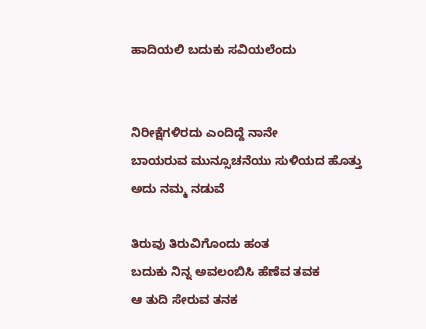ಹಾದಿಯಲಿ ಬದುಕು ಸವಿಯಲೆಂದು


ನಿರೀಕ್ಷೆಗಳಿರದು ಎಂದಿದ್ದೆ ನಾನೇ
ಬಾಯರುವ ಮುನ್ಸೂಚನೆಯು ಸುಳಿಯದ ಹೊತ್ತು
ಅದು ನಮ್ಮ ನಡುವೆ

ತಿರುವು ತಿರುವಿಗೊಂದು ಹಂತ
ಬದುಕು ನಿನ್ನ ಅವಲಂಬಿಸಿ ಹೆಣೆವ ತವಕ
ಆ ತುದಿ ಸೇರುವ ತನಕ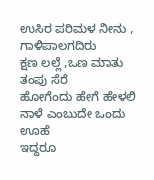ಉಸಿರ ಪರಿಮಳ ನೀನು , ಗಾಳಿಪಾಲಗದಿರು
ಕ್ಷಣ ಲಲ್ಲೆ ,ಒಣ ಮಾತು ತಂಪು ಸೆರೆ
ಹೋಗೆಂದು ಹೇಗೆ ಹೇಳಲಿ
ನಾಳೆ ಎಂಬುದೇ ಒಂದು ಊಹೆ
ಇದ್ದರೂ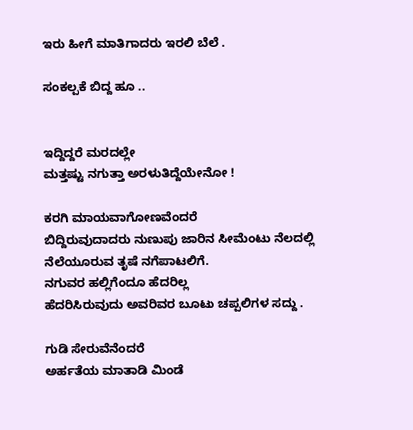ಇರು ಹೀಗೆ ಮಾತಿಗಾದರು ಇರಲಿ ಬೆಲೆ .

ಸಂಕಲ್ಪಕೆ ಬಿದ್ದ ಹೂ ..


ಇದ್ದಿದ್ದರೆ ಮರದಲ್ಲೇ
ಮತ್ತಷ್ಟು ನಗುತ್ತಾ ಅರಳುತಿದ್ದೆಯೇನೋ !

ಕರಗಿ ಮಾಯವಾಗೋಣವೆಂದರೆ
ಬಿದ್ದಿರುವುದಾದರು ನುಣುಪು ಜಾರಿನ ಸೀಮೆಂಟು ನೆಲದಲ್ಲಿ
ನೆಲೆಯೂರುವ ತೃಷೆ ನಗೆಪಾಟಲಿಗೆ.
ನಗುವರ ಹಲ್ಲಿಗೆಂದೂ ಹೆದರಿಲ್ಲ
ಹೆದರಿಸಿರುವುದು ಅವರಿವರ ಬೂಟು ಚಪ್ಪಲಿಗಳ ಸದ್ದು .

ಗುಡಿ ಸೇರುವೆನೆಂದರೆ
ಅರ್ಹತೆಯ ಮಾತಾಡಿ ಮಿಂಡೆ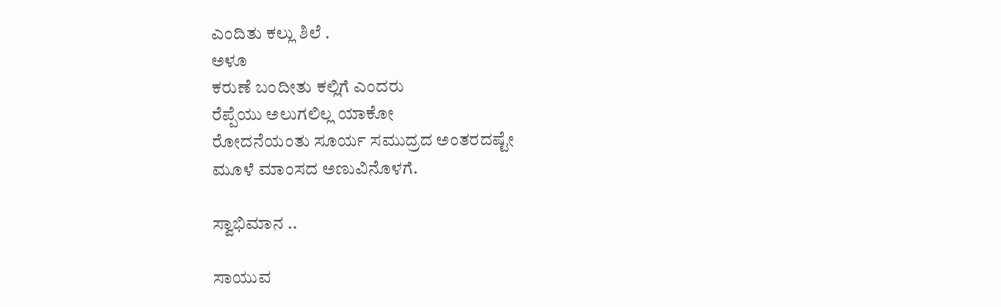ಎಂದಿತು ಕಲ್ಲು ಶಿಲೆ .
ಅಳೂ
ಕರುಣೆ ಬಂದೀತು ಕಲ್ಲಿಗೆ ಎಂದರು
ರೆಪ್ಪೆಯು ಅಲುಗಲಿಲ್ಲ ಯಾಕೋ
ರೋದನೆಯಂತು ಸೂರ್ಯ ಸಮುದ್ರದ ಅಂತರದಷ್ಟೇ
ಮೂಳೆ ಮಾಂಸದ ಅಣುವಿನೊಳಗೆ.

ಸ್ವಾಭಿಮಾನ ..

ಸಾಯುವ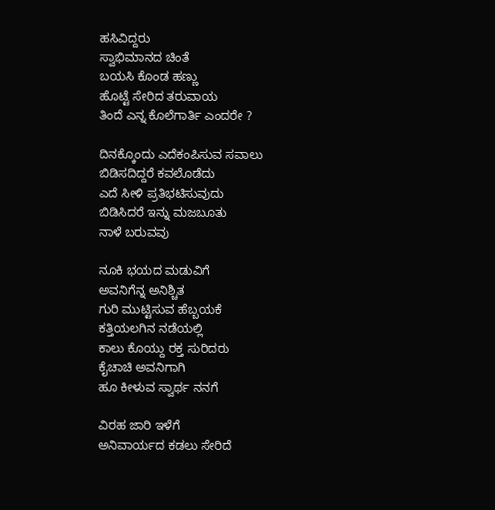ಹಸಿವಿದ್ದರು
ಸ್ವಾಭಿಮಾನದ ಚಿಂತೆ
ಬಯಸಿ ಕೊಂಡ ಹಣ್ಣು
ಹೊಟ್ಟೆ ಸೇರಿದ ತರುವಾಯ
ತಿಂದೆ ಎನ್ನ ಕೊಲೆಗಾರ್ತಿ ಎಂದರೇ ?

ದಿನಕ್ಕೊಂದು ಎದೆಕಂಪಿಸುವ ಸವಾಲು
ಬಿಡಿಸದಿದ್ದರೆ ಕವಲೊಡೆದು
ಎದೆ ಸೀಳಿ ಪ್ರತಿಭಟಿಸುವುದು
ಬಿಡಿಸಿದರೆ ಇನ್ನು ಮಜಬೂತು
ನಾಳೆ ಬರುವವು

ನೂಕಿ ಭಯದ ಮಡುವಿಗೆ
ಅವನಿಗೆನ್ನ ಅನಿಶ್ಚಿತ
ಗುರಿ ಮುಟ್ಟಿಸುವ ಹೆಬ್ಬಯಕೆ
ಕತ್ತಿಯಲಗಿನ ನಡೆಯಲ್ಲಿ
ಕಾಲು ಕೊಯ್ದು ರಕ್ತ ಸುರಿದರು
ಕೈಚಾಚಿ ಅವನಿಗಾಗಿ
ಹೂ ಕೀಳುವ ಸ್ವಾರ್ಥ ನನಗೆ

ವಿರಹ ಜಾರಿ ಇಳೆಗೆ
ಅನಿವಾರ್ಯದ ಕಡಲು ಸೇರಿದೆ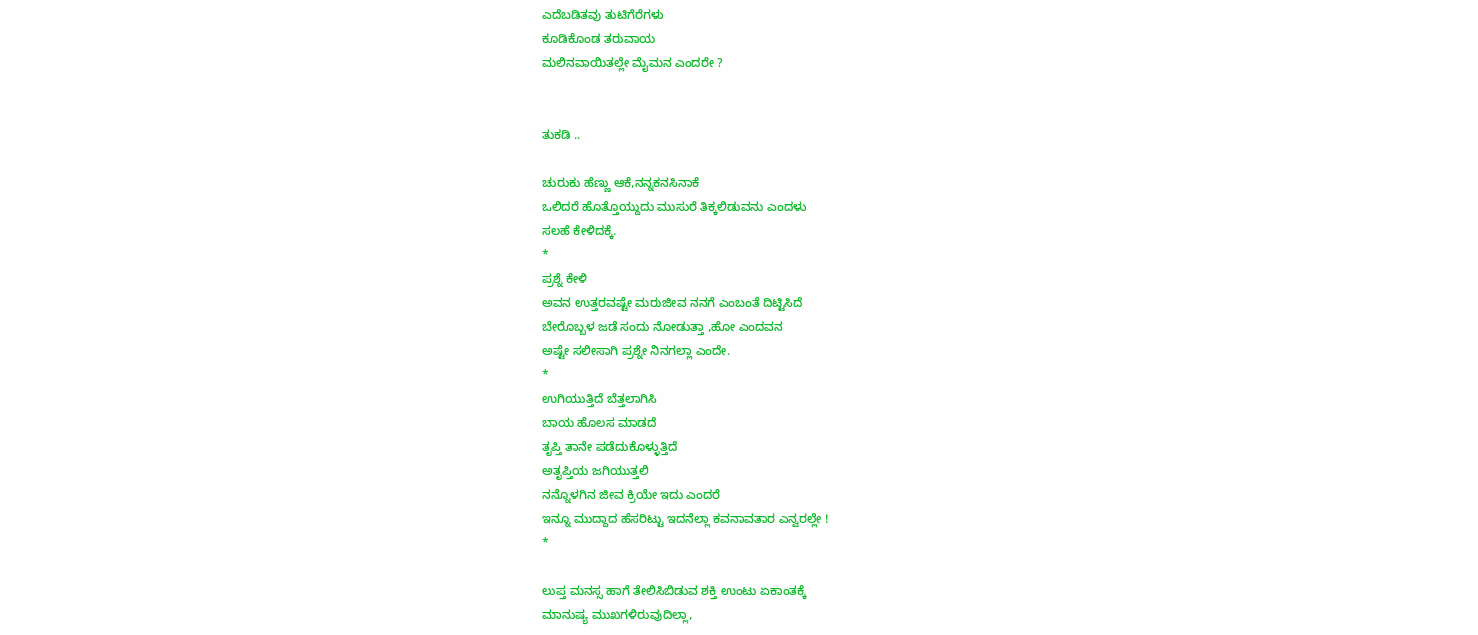ಎದೆಬಡಿತವು ತುಟಿಗೆರೆಗಳು
ಕೂಡಿಕೊಂಡ ತರುವಾಯ
ಮಲಿನವಾಯಿತಲ್ಲೇ ಮೈಮನ ಎಂದರೇ ?


ತುಕಡಿ ..

ಚುರುಕು ಹೆಣ್ಣು ಆಕೆ,ನನ್ನಕನಸಿನಾಕೆ
ಒಲಿದರೆ ಹೊತ್ತೊಯ್ದುದು ಮುಸುರೆ ತಿಕ್ಕಲಿಡುವನು ಎಂದಳು
ಸಲಹೆ ಕೇಳಿದಕ್ಕೆ.
*
ಪ್ರಶ್ನೆ ಕೇಳಿ
ಅವನ ಉತ್ತರವಷ್ಟೇ ಮರುಜೀವ ನನಗೆ ಎಂಬಂತೆ ದಿಟ್ಟಿಸಿದೆ
ಬೇರೊಬ್ಬಳ ಜಡೆ ಸಂದು ನೋಡುತ್ತಾ ,ಹೋ ಎಂದವನ
ಅಷ್ಟೇ ಸಲೀಸಾಗಿ ಪ್ರಶ್ನೇ ನಿನಗಲ್ಲಾ ಎಂದೇ.
*
ಉಗಿಯುತ್ತಿದೆ ಬೆತ್ತಲಾಗಿಸಿ
ಬಾಯ ಹೊಲಸ ಮಾಡದೆ
ತೃಪ್ತಿ ತಾನೇ ಪಡೆದುಕೊಳ್ಳುತ್ತಿದೆ
ಅತೃಪ್ತಿಯ ಜಗಿಯುತ್ತಲಿ
ನನ್ನೊಳಗಿನ ಜೀವ ಕ್ರಿಯೇ ಇದು ಎಂದರೆ
ಇನ್ನೂ ಮುದ್ದಾದ ಹೆಸರಿಟ್ಟು ಇದನೆಲ್ಲಾ ಕವನಾವತಾರ ಎನ್ವರಲ್ಲೇ !
*

ಲುಪ್ತ ಮನಸ್ಸ ಹಾಗೆ ತೇಲಿಸಿಬಿಡುವ ಶಕ್ತಿ ಉಂಟು ಏಕಾಂತಕ್ಕೆ
ಮಾನುಷ್ಯ ಮುಖಗಳಿರುವುದಿಲ್ಲಾ,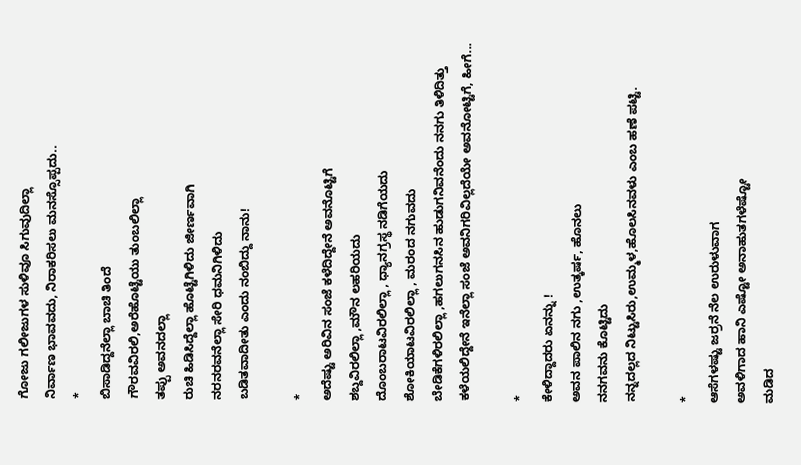ಗೋಜು ಗಲೀಜುಗಳ ಸುಳಿವೂ ಸಿಗುವುದಿಲ್ಲಾ
ನಿರ್ವಾಣ ಭಾವವದು, ನಿರಾಕರಿಸಲು ಮನಸ್ಸೊಪ್ಪದು..
*
ಬಿಸಾಡಿದ್ದನೆಲ್ಲಾ ಬಾಚಿ ತಿಂದೆ
ಗೌರವವಿರಲಿ,ಅರೆಹೊಟ್ಟೆಯು ತುಂಬಲಿಲ್ಲಾ
ತಪ್ಪು ಅವನದಲ್ಲಾ
ರುಚಿ ಹಿಡಿಸಿದ್ದೆಲ್ಲಾ ಹೊಟ್ಟೆಗಿಳಿದು ಜೀರ್ಣವಾಗಿ
ನರನರವನೆಲ್ಲಾ ಸೇರಿ ಧಮನಿಗಿಳಿದು
ಬಡಿತವಾದೀತು ಎಂದು ನಂಬಿದ್ದು ನಾನು!

*
ಅದೆಷ್ಟು ಅರಿವಿನ ಸಂಜೆ ಕಳೆದಿದ್ದೇನೆ ಅವನೊಟ್ಟಿಗೆ
ಶಬ್ದವಿರಲಿಲ್ಲಾ ,ಮೌನ ಲಹರಿಯದು
ದೊಂಬರಾಟವಿರಲಿಲ್ಲಾ , ಧ್ಯಾನಗ್ರಸ್ಥ ನಡಿಗೆಯದು
ಶೋಕಿಯಾಟವಿರಲಿಲ್ಲಾ , ಮರಂದ ನಗುವದು
ಬೇಡಿಕೆಗಳಿರಲಿಲ್ಲಾ ,ಹಗಲುಗನಸಿನ ಹುಡುಗನಿವನೆಂದು ನನಗು ತಿಳಿದಿತ್ತು
ಕಳೆಯಲಿದ್ದೇನೆ ಇನೆಲ್ಲಾ ಸಂಜೆ ಅವನಿಗರಿವಿಲ್ಲದೆಯೇ ಅವನೋಟ್ಟಿಗೆ, ಹೀಗೆ...

*
ಕೇಳಿದ್ದಾದರು ಏನನ್ನು !
ಅವನ ಪಾಲಿನ ನಗು ,ಉತ್ಕರ್ಷ, ಹೊನಲು
ನನಗವನು ಕೊಟ್ಟಿದು
ನನ್ನದಲ್ಲದ ನಿಟ್ಟುಸಿರು,ಉಮ್ಮಳ,ಹೊಲಸಿನವಳು ಎಂಬ ಹಣೆ ಪಟ್ಟಿ.

*
ಆಸೆಗಳಷ್ಟು ಜರ್ರನೆ ನೆಲ ಉರುಳುವಾಗ
ಅವಳಿಗಾದ ಹಾನಿ ಎಷ್ಟೋ ಅನಾಹುತಗಳೆಷ್ಟೋ
ಮಡಿದ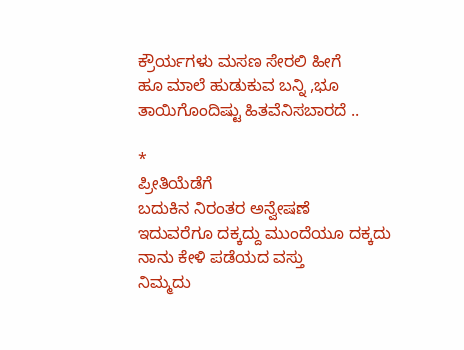ಕ್ರೌರ್ಯಗಳು ಮಸಣ ಸೇರಲಿ ಹೀಗೆ
ಹೂ ಮಾಲೆ ಹುಡುಕುವ ಬನ್ನಿ ,ಭೂ ತಾಯಿಗೊಂದಿಷ್ಟು ಹಿತವೆನಿಸಬಾರದೆ ..

*
ಪ್ರೀತಿಯೆಡೆಗೆ
ಬದುಕಿನ ನಿರಂತರ ಅನ್ವೇಷಣೆ
ಇದುವರೆಗೂ ದಕ್ಕದ್ದು ಮುಂದೆಯೂ ದಕ್ಕದು
ನಾನು ಕೇಳಿ ಪಡೆಯದ ವಸ್ತು
ನಿಮ್ಮದು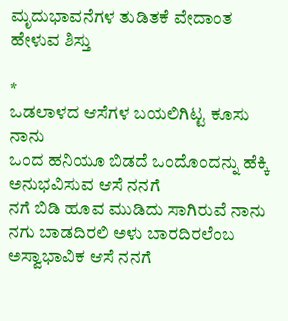ಮೃದುಭಾವನೆಗಳ ತುಡಿತಕೆ ವೇದಾಂತ ಹೇಳುವ ಶಿಸ್ತು

*
ಒಡಲಾಳದ ಆಸೆಗಳ ಬಯಲಿಗಿಟ್ಟ ಕೂಸು ನಾನು
ಒಂದ ಹನಿಯೂ ಬಿಡದೆ ಒಂದೊಂದನ್ನು ಹೆಕ್ಕಿ ಅನುಭವಿಸುವ ಆಸೆ ನನಗೆ
ನಗೆ ಬಿಡಿ ಹೂವ ಮುಡಿದು ಸಾಗಿರುವೆ ನಾನು
ನಗು ಬಾಡದಿರಲಿ ಅಳು ಬಾರದಿರಲೆಂಬ ಅಸ್ವಾಭಾವಿಕ ಆಸೆ ನನಗೆ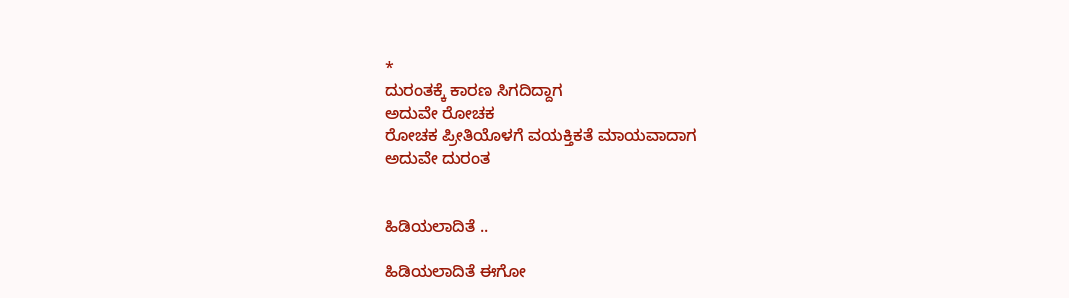*
ದುರಂತಕ್ಕೆ ಕಾರಣ ಸಿಗದಿದ್ದಾಗ
ಅದುವೇ ರೋಚಕ
ರೋಚಕ ಪ್ರೀತಿಯೊಳಗೆ ವಯಕ್ತಿಕತೆ ಮಾಯವಾದಾಗ
ಅದುವೇ ದುರಂತ


ಹಿಡಿಯಲಾದಿತೆ ..

ಹಿಡಿಯಲಾದಿತೆ ಈಗೋ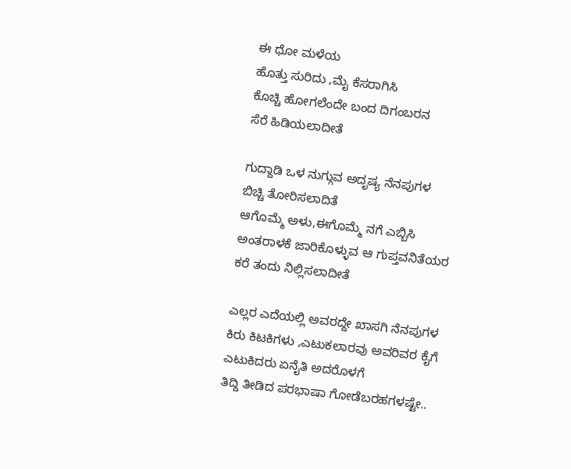ಈ ಧೋ ಮಳೆಯ
ಹೊತ್ತು ಸುರಿದು ,ಮೈ ಕೆಸರಾಗಿಸಿ
ಕೊಚ್ಚಿ ಹೋಗಲೆಂದೇ ಬಂದ ದಿಗಂಬರನ
ಸೆರೆ ಹಿಡಿಯಲಾದೀತೆ

ಗುದ್ದಾಡಿ ಒಳ ನುಗ್ಗುವ ಅದೃಷ್ಯ ನೆನಪುಗಳ
ಬಿಚ್ಚಿ ತೋರಿಸಲಾದಿತೆ
ಆಗೊಮ್ಮೆ ಅಳು,ಈಗೊಮ್ಮೆ ನಗೆ ಎಬ್ಬಿಸಿ
ಅಂತರಾಳಕೆ ಜಾರಿಕೊಳ್ಳುವ ಆ ಗುಪ್ತವನಿತೆಯರ
ಕರೆ ತಂದು ನಿಲ್ಲಿಸಲಾದೀತೆ

ಎಲ್ಲರ ಎದೆಯಲ್ಲಿ ಅವರದ್ದೇ ಖಾಸಗಿ ನೆನಪುಗಳ
ಕಿರು ಕಿಟಕಿಗಳು ,ಎಟುಕಲಾರವು ಅವರಿವರ ಕೈಗೆ
ಎಟುಕಿದರು ಏನೈತಿ ಅದರೊಳಗೆ
ತಿದ್ದಿ ತೀಡಿದ ಪರಭಾಷಾ ಗೋಡೆಬರಹಗಳಷ್ಟೇ..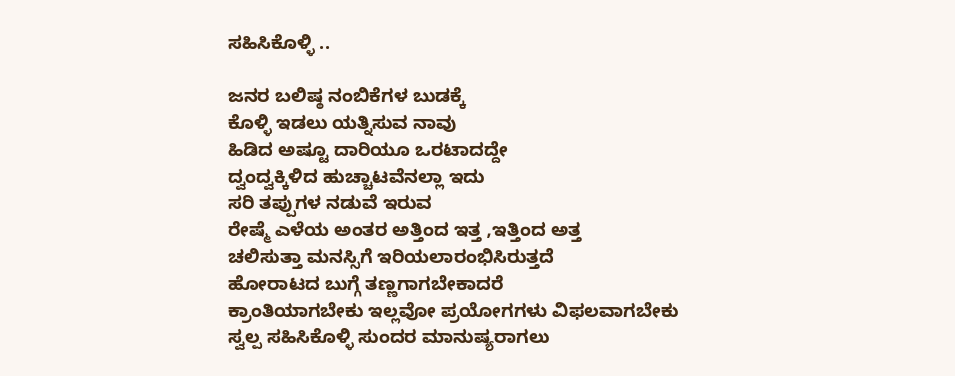ಸಹಿಸಿಕೊಳ್ಳಿ ..

ಜನರ ಬಲಿಷ್ಠ ನಂಬಿಕೆಗಳ ಬುಡಕ್ಕೆ
ಕೊಳ್ಳಿ ಇಡಲು ಯತ್ನಿಸುವ ನಾವು
ಹಿಡಿದ ಅಷ್ಟೂ ದಾರಿಯೂ ಒರಟಾದದ್ದೇ
ದ್ವಂದ್ವಕ್ಕಿಳಿದ ಹುಚ್ಚಾಟವೆನಲ್ಲಾ ಇದು
ಸರಿ ತಪ್ಪುಗಳ ನಡುವೆ ಇರುವ
ರೇಷ್ಮೆ ಎಳೆಯ ಅಂತರ ಅತ್ತಿಂದ ಇತ್ತ ,ಇತ್ತಿಂದ ಅತ್ತ
ಚಲಿಸುತ್ತಾ ಮನಸ್ಸಿಗೆ ಇರಿಯಲಾರಂಭಿಸಿರುತ್ತದೆ
ಹೋರಾಟದ ಬುಗ್ಗೆ ತಣ್ಣಗಾಗಬೇಕಾದರೆ
ಕ್ರಾಂತಿಯಾಗಬೇಕು ಇಲ್ಲವೋ ಪ್ರಯೋಗಗಳು ವಿಫಲವಾಗಬೇಕು
ಸ್ವಲ್ಪ ಸಹಿಸಿಕೊಳ್ಳಿ ಸುಂದರ ಮಾನುಷ್ಯರಾಗಲು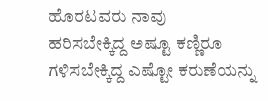ಹೊರಟವರು ನಾವು
ಹರಿಸಬೇಕ್ಕಿದ್ದ ಅಷ್ಟೂ ಕಣ್ಣಿರೂ
ಗಳಿಸಬೇಕ್ಕಿದ್ದ ಎಷ್ಟೋ ಕರುಣೆಯನ್ನು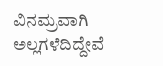ವಿನಮ್ರವಾಗಿ ಅಲ್ಲಗಳೆದಿದ್ದೇವೆ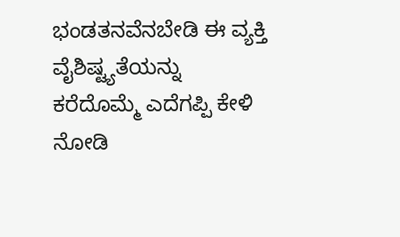ಭಂಡತನವೆನಬೇಡಿ ಈ ವ್ಯಕ್ತಿ ವೈಶಿಷ್ಟ್ಯತೆಯನ್ನು
ಕರೆದೊಮ್ಮೆ ಎದೆಗಪ್ಪಿ ಕೇಳಿ ನೋಡಿ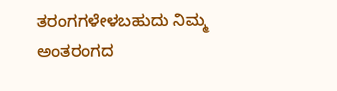ತರಂಗಗಳೇಳಬಹುದು ನಿಮ್ಮ ಅಂತರಂಗದ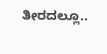ತೀರದಲ್ಲೂ..